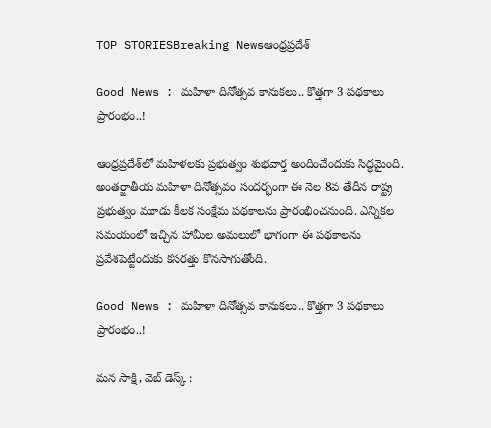TOP STORIESBreaking Newsఆంధ్రప్రదేశ్

Good News : మహిళా దినోత్సవ కానుకలు.. కొత్తగా 3 పథకాలు ప్రారంభం..!

ఆంధ్రప్రదేశ్‌లో మహిళలకు ప్రభుత్వం శుభవార్త అందించేందుకు సిద్ధమైంది. అంతర్జాతీయ మహిళా దినోత్సవం సందర్భంగా ఈ నెల 8వ తేదీన రాష్ట్ర ప్రభుత్వం మూడు కీలక సంక్షేమ పథకాలను ప్రారంభించనుంది. ఎన్నికల సమయంలో ఇచ్చిన హామీల అమలులో భాగంగా ఈ పథకాలను ప్రవేశపెట్టేందుకు కసరత్తు కొనసాగుతోంది.

Good News : మహిళా దినోత్సవ కానుకలు.. కొత్తగా 3 పథకాలు ప్రారంభం..!

మన సాక్షి, వెబ్ డెస్క్ :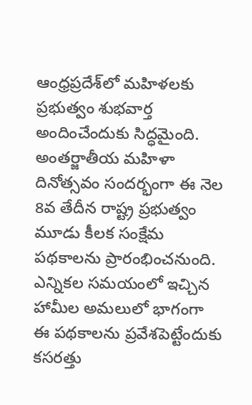ఆంధ్రప్రదేశ్‌లో మహిళలకు ప్రభుత్వం శుభవార్త అందించేందుకు సిద్ధమైంది. అంతర్జాతీయ మహిళా దినోత్సవం సందర్భంగా ఈ నెల 8వ తేదీన రాష్ట్ర ప్రభుత్వం మూడు కీలక సంక్షేమ పథకాలను ప్రారంభించనుంది. ఎన్నికల సమయంలో ఇచ్చిన హామీల అమలులో భాగంగా ఈ పథకాలను ప్రవేశపెట్టేందుకు కసరత్తు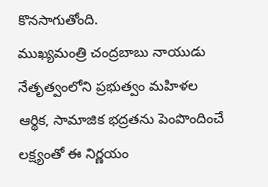కొనసాగుతోంది.
ముఖ్యమంత్రి చంద్రబాబు నాయుడు నేతృత్వంలోని ప్రభుత్వం మహిళల ఆర్థిక, సామాజిక భద్రతను పెంపొందించే లక్ష్యంతో ఈ నిర్ణయం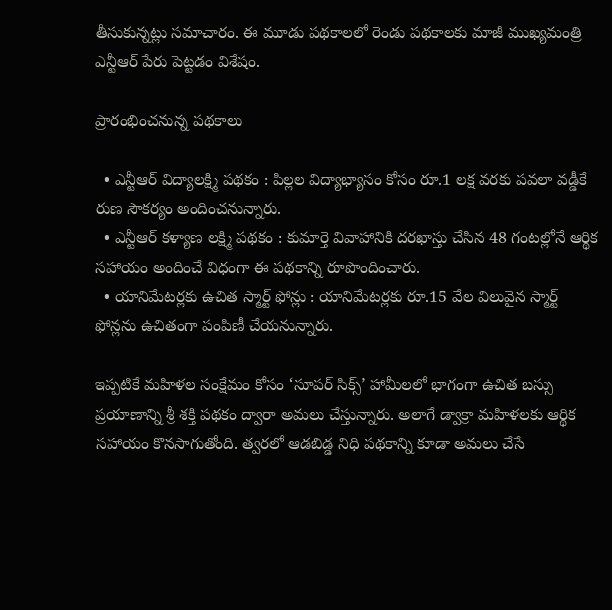తీసుకున్నట్లు సమాచారం. ఈ మూడు పథకాలలో రెండు పథకాలకు మాజీ ముఖ్యమంత్రి ఎన్టీఆర్ పేరు పెట్టడం విశేషం.

ప్రారంభించనున్న పథకాలు

  • ఎన్టీఆర్ విద్యాలక్ష్మి పథకం : పిల్లల విద్యాభ్యాసం కోసం రూ.1 లక్ష వరకు పవలా వడ్డీకే రుణ సౌకర్యం అందించనున్నారు.
  • ఎన్టీఆర్ కళ్యాణ లక్ష్మి పథకం : కుమార్తె వివాహానికి దరఖాస్తు చేసిన 48 గంటల్లోనే ఆర్థిక సహాయం అందించే విధంగా ఈ పథకాన్ని రూపొందించారు.
  • యానిమేటర్లకు ఉచిత స్మార్ట్ ఫోన్లు : యానిమేటర్లకు రూ.15 వేల విలువైన స్మార్ట్ ఫోన్లను ఉచితంగా పంపిణీ చేయనున్నారు.

ఇప్పటికే మహిళల సంక్షేమం కోసం ‘సూపర్ సిక్స్’ హామీలలో భాగంగా ఉచిత బస్సు ప్రయాణాన్ని శ్రీ శక్తి పథకం ద్వారా అమలు చేస్తున్నారు. అలాగే డ్వాక్రా మహిళలకు ఆర్థిక సహాయం కొనసాగుతోంది. త్వరలో ఆడబిడ్డ నిధి పథకాన్ని కూడా అమలు చేసే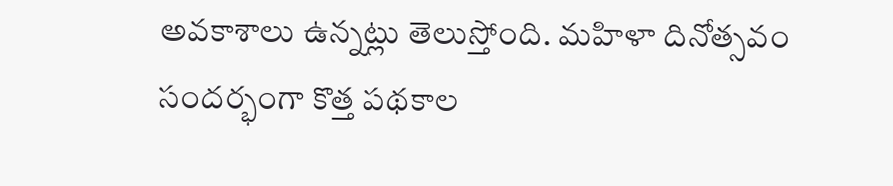అవకాశాలు ఉన్నట్లు తెలుస్తోంది. మహిళా దినోత్సవం సందర్భంగా కొత్త పథకాల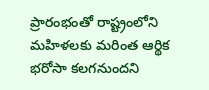ప్రారంభంతో రాష్ట్రంలోని మహిళలకు మరింత ఆర్థిక భరోసా కలగనుందని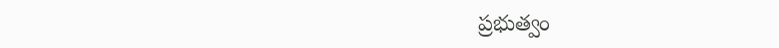ప్రభుత్వం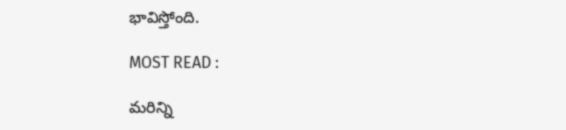భావిస్తోంది.

MOST READ :

మరిన్ని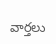వార్తలు